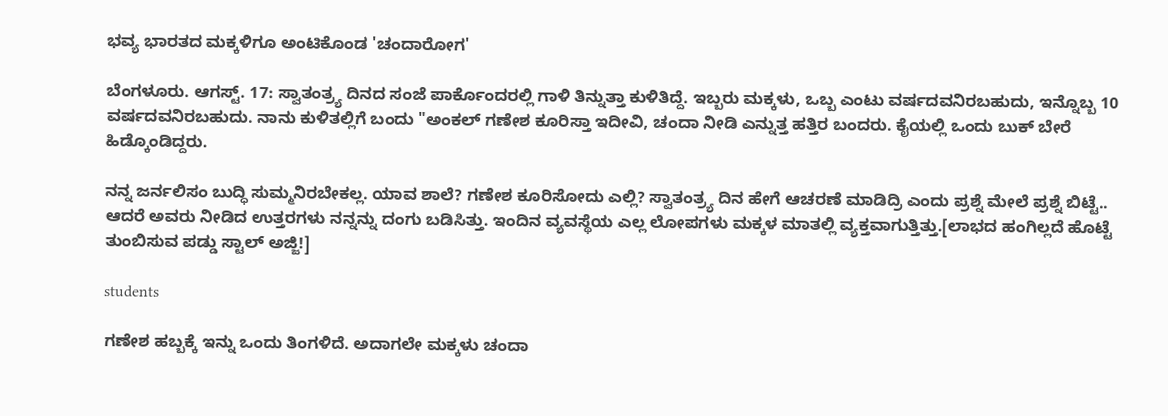ಭವ್ಯ ಭಾರತದ ಮಕ್ಕಳಿಗೂ ಅಂಟಿಕೊಂಡ 'ಚಂದಾರೋಗ'

ಬೆಂಗಳೂರು. ಆಗಸ್ಟ್. 17: ಸ್ವಾತಂತ್ರ್ಯ ದಿನದ ಸಂಜೆ ಪಾರ್ಕೊಂದರಲ್ಲಿ ಗಾಳಿ ತಿನ್ನುತ್ತಾ ಕುಳಿತಿದ್ದೆ. ಇಬ್ಬರು ಮಕ್ಕಳು, ಒಬ್ಬ ಎಂಟು ವರ್ಷದವನಿರಬಹುದು, ಇನ್ನೊಬ್ಬ 10 ವರ್ಷದವನಿರಬಹುದು. ನಾನು ಕುಳಿತಲ್ಲಿಗೆ ಬಂದು "ಅಂಕಲ್ ಗಣೇಶ ಕೂರಿಸ್ತಾ ಇದೀವಿ, ಚಂದಾ ನೀಡಿ ಎನ್ನುತ್ತ ಹತ್ತಿರ ಬಂದರು. ಕೈಯಲ್ಲಿ ಒಂದು ಬುಕ್ ಬೇರೆ ಹಿಡ್ಕೊಂಡಿದ್ದರು.

ನನ್ನ ಜರ್ನಲಿಸಂ ಬುದ್ಧಿ ಸುಮ್ಮನಿರಬೇಕಲ್ಲ. ಯಾವ ಶಾಲೆ? ಗಣೇಶ ಕೂರಿಸೋದು ಎಲ್ಲಿ? ಸ್ವಾತಂತ್ರ್ಯ ದಿನ ಹೇಗೆ ಆಚರಣೆ ಮಾಡಿದ್ರಿ ಎಂದು ಪ್ರಶ್ನೆ ಮೇಲೆ ಪ್ರಶ್ನೆ ಬಿಟ್ಟೆ.. ಆದರೆ ಅವರು ನೀಡಿದ ಉತ್ತರಗಳು ನನ್ನನ್ನು ದಂಗು ಬಡಿಸಿತ್ತು. ಇಂದಿನ ವ್ಯವಸ್ಥೆಯ ಎಲ್ಲ ಲೋಪಗಳು ಮಕ್ಕಳ ಮಾತಲ್ಲಿ ವ್ಯಕ್ತವಾಗುತ್ತಿತ್ತು.[ಲಾಭದ ಹಂಗಿಲ್ಲದೆ ಹೊಟ್ಟೆ ತುಂಬಿಸುವ ಪಡ್ಡು ಸ್ಟಾಲ್ ಅಜ್ಜಿ!]

students

ಗಣೇಶ ಹಬ್ಬಕ್ಕೆ ಇನ್ನು ಒಂದು ತಿಂಗಳಿದೆ. ಅದಾಗಲೇ ಮಕ್ಕಳು ಚಂದಾ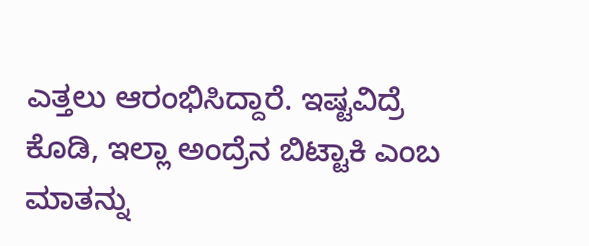ಎತ್ತಲು ಆರಂಭಿಸಿದ್ದಾರೆ. ಇಷ್ಟವಿದ್ರೆ ಕೊಡಿ, ಇಲ್ಲಾ ಅಂದ್ರೆನ ಬಿಟ್ಟಾಕಿ ಎಂಬ ಮಾತನ್ನು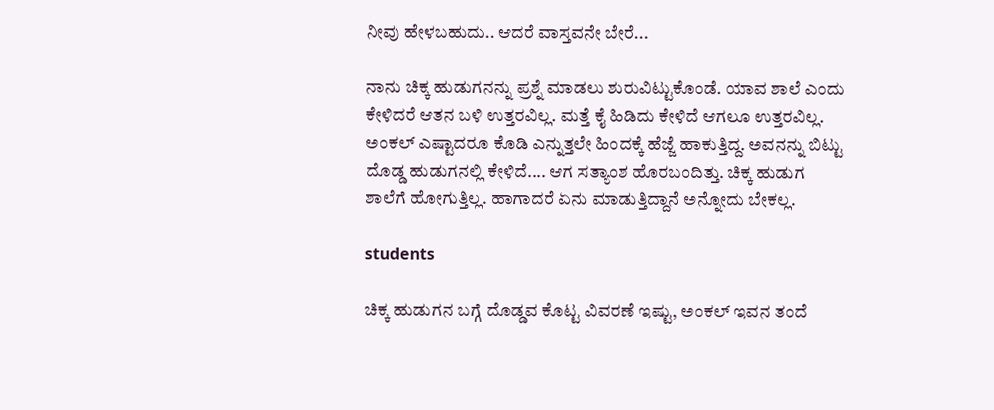ನೀವು ಹೇಳಬಹುದು.. ಆದರೆ ವಾಸ್ತವನೇ ಬೇರೆ...

ನಾನು ಚಿಕ್ಕ ಹುಡುಗನನ್ನು ಪ್ರಶ್ನೆ ಮಾಡಲು ಶುರುವಿಟ್ಟುಕೊಂಡೆ. ಯಾವ ಶಾಲೆ ಎಂದು ಕೇಳಿದರೆ ಆತನ ಬಳಿ ಉತ್ತರವಿಲ್ಲ. ಮತ್ತೆ ಕೈ ಹಿಡಿದು ಕೇಳಿದೆ ಆಗಲೂ ಉತ್ತರವಿಲ್ಲ. ಅಂಕಲ್ ಎಷ್ಟಾದರೂ ಕೊಡಿ ಎನ್ನುತ್ತಲೇ ಹಿಂದಕ್ಕೆ ಹೆಜ್ಜೆ ಹಾಕುತ್ತಿದ್ದ. ಅವನನ್ನು ಬಿಟ್ಟು ದೊಡ್ಡ ಹುಡುಗನಲ್ಲಿ ಕೇಳಿದೆ.... ಆಗ ಸತ್ಯಾಂಶ ಹೊರಬಂದಿತ್ತು. ಚಿಕ್ಕ ಹುಡುಗ ಶಾಲೆಗೆ ಹೋಗುತ್ತಿಲ್ಲ. ಹಾಗಾದರೆ ಏನು ಮಾಡುತ್ತಿದ್ದಾನೆ ಅನ್ನೋದು ಬೇಕಲ್ಲ.

students

ಚಿಕ್ಕ ಹುಡುಗನ ಬಗ್ಗೆ ದೊಡ್ಡವ ಕೊಟ್ಟ ವಿವರಣೆ ಇಷ್ಟು, ಅಂಕಲ್ ಇವನ ತಂದೆ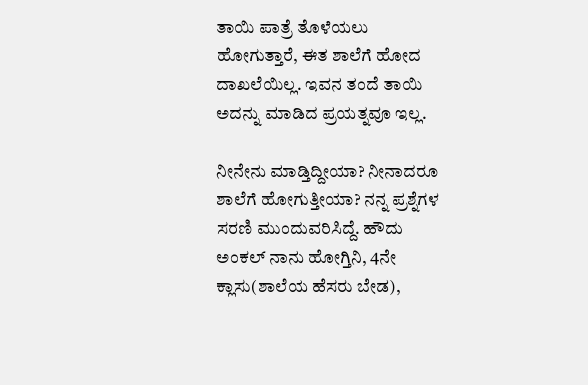ತಾಯಿ ಪಾತ್ರೆ ತೊಳೆಯಲು ಹೋಗುತ್ತಾರೆ, ಈತ ಶಾಲೆಗೆ ಹೋದ ದಾಖಲೆಯಿಲ್ಲ. ಇವನ ತಂದೆ ತಾಯಿ ಅದನ್ನು ಮಾಡಿದ ಪ್ರಯತ್ನವೂ ಇಲ್ಲ.

ನೀನೇನು ಮಾಡ್ತಿದ್ದೀಯಾ? ನೀನಾದರೂ ಶಾಲೆಗೆ ಹೋಗುತ್ತೀಯಾ? ನನ್ನ ಪ್ರಶ್ನೆಗಳ ಸರಣಿ ಮುಂದುವರಿಸಿದ್ದೆ. ಹೌದು ಅಂಕಲ್ ನಾನು ಹೋಗ್ತಿನಿ, 4ನೇ ಕ್ಲಾಸು(ಶಾಲೆಯ ಹೆಸರು ಬೇಡ),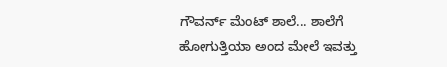ಗೌವರ್ನ್ ಮೆಂಟ್ ಶಾಲೆ... ಶಾಲೆಗೆ ಹೋಗುತ್ತಿಯಾ ಅಂದ ಮೇಲೆ ಇವತ್ತು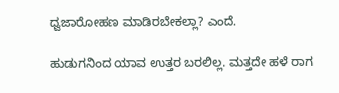ಧ್ವಜಾರೋಹಣ ಮಾಡಿರಬೇಕಲ್ಲಾ? ಎಂದೆ.

ಹುಡುಗನಿಂದ ಯಾವ ಉತ್ತರ ಬರಲಿಲ್ಲ. ಮತ್ತದೇ ಹಳೆ ರಾಗ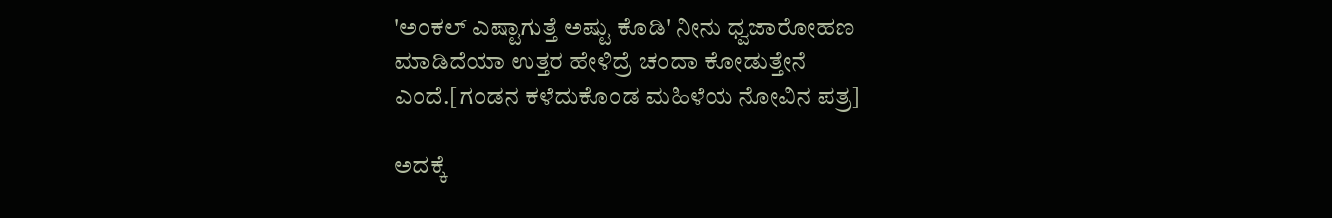'ಅಂಕಲ್ ಎಷ್ಟಾಗುತ್ತೆ ಅಷ್ಟು ಕೊಡಿ' ನೀನು ಧ್ವಜಾರೋಹಣ ಮಾಡಿದೆಯಾ ಉತ್ತರ ಹೇಳಿದ್ರೆ ಚಂದಾ ಕೋಡುತ್ತೇನೆ ಎಂದೆ.[ಗಂಡನ ಕಳೆದುಕೊಂಡ ಮಹಿಳೆಯ ನೋವಿನ ಪತ್ರ]

ಅದಕ್ಕೆ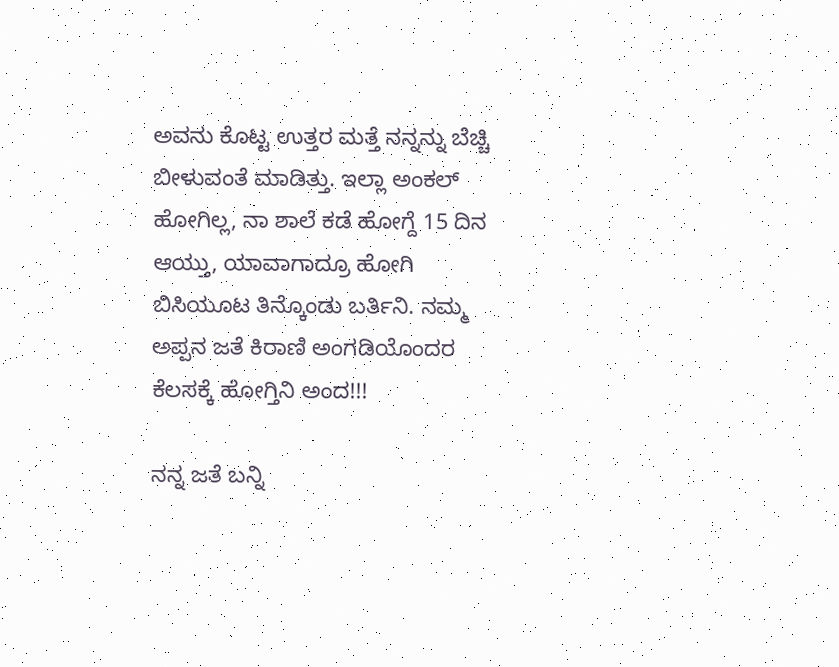ಅವನು ಕೊಟ್ಟ ಉತ್ತರ ಮತ್ತೆ ನನ್ನನ್ನು ಬೆಚ್ಚಿ ಬೀಳುವಂತೆ ಮಾಡಿತ್ತು. ಇಲ್ಲಾ ಅಂಕಲ್ ಹೋಗಿಲ್ಲ, ನಾ ಶಾಲೆ ಕಡೆ ಹೋಗ್ದೆ 15 ದಿನ ಆಯ್ತು, ಯಾವಾಗಾದ್ರೂ ಹೋಗಿ ಬಿಸಿಯೂಟ ತಿನ್ಕೊಂಡು ಬರ್ತಿನಿ. ನಮ್ಮ ಅಪ್ಪನ ಜತೆ ಕಿರಾಣಿ ಅಂಗಡಿಯೊಂದರ ಕೆಲಸಕ್ಕೆ ಹೋಗ್ತಿನಿ ಅಂದ!!!

ನನ್ನ ಜತೆ ಬನ್ನಿ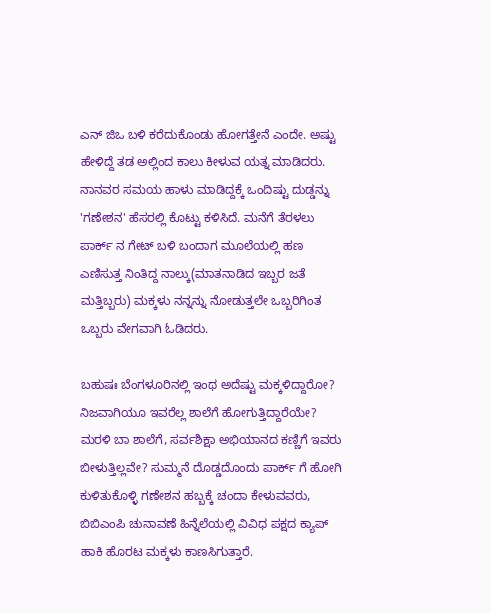ಎನ್ ಜಿಒ ಬಳಿ ಕರೆದುಕೊಂಡು ಹೋಗತ್ತೇನೆ ಎಂದೇ. ಅಷ್ಟು ಹೇಳಿದ್ದೆ ತಡ ಅಲ್ಲಿಂದ ಕಾಲು ಕೀಳುವ ಯತ್ನ ಮಾಡಿದರು. ನಾನವರ ಸಮಯ ಹಾಳು ಮಾಡಿದ್ದಕ್ಕೆ ಒಂದಿಷ್ಟು ದುಡ್ಡನ್ನು 'ಗಣೇಶನ' ಹೆಸರಲ್ಲಿ ಕೊಟ್ಟು ಕಳಿಸಿದೆ. ಮನೆಗೆ ತೆರಳಲು ಪಾರ್ಕ್ ನ ಗೇಟ್ ಬಳಿ ಬಂದಾಗ ಮೂಲೆಯಲ್ಲಿ ಹಣ ಎಣಿಸುತ್ತ ನಿಂತಿದ್ದ ನಾಲ್ಕು(ಮಾತನಾಡಿದ ಇಬ್ಬರ ಜತೆ ಮತ್ತಿಬ್ಬರು) ಮಕ್ಕಳು ನನ್ನನ್ನು ನೋಡುತ್ತಲೇ ಒಬ್ಬರಿಗಿಂತ ಒಬ್ಬರು ವೇಗವಾಗಿ ಓಡಿದರು.

ಬಹುಷಃ ಬೆಂಗಳೂರಿನಲ್ಲಿ ಇಂಥ ಅದೆಷ್ಟು ಮಕ್ಕಳಿದ್ದಾರೋ? ನಿಜವಾಗಿಯೂ ಇವರೆಲ್ಲ ಶಾಲೆಗೆ ಹೋಗುತ್ತಿದ್ದಾರೆಯೇ? ಮರಳಿ ಬಾ ಶಾಲೆಗೆ, ಸರ್ವಶಿಕ್ಷಾ ಅಭಿಯಾನದ ಕಣ್ಣಿಗೆ ಇವರು ಬೀಳುತ್ತಿಲ್ಲವೇ? ಸುಮ್ಮನೆ ದೊಡ್ಡದೊಂದು ಪಾರ್ಕ್ ಗೆ ಹೋಗಿ ಕುಳಿತುಕೊಳ್ಳಿ ಗಣೇಶನ ಹಬ್ಬಕ್ಕೆ ಚಂದಾ ಕೇಳುವವರು, ಬಿಬಿಎಂಪಿ ಚುನಾವಣೆ ಹಿನ್ನೆಲೆಯಲ್ಲಿ ವಿವಿಧ ಪಕ್ಷದ ಕ್ಯಾಪ್ ಹಾಕಿ ಹೊರಟ ಮಕ್ಕಳು ಕಾಣಸಿಗುತ್ತಾರೆ.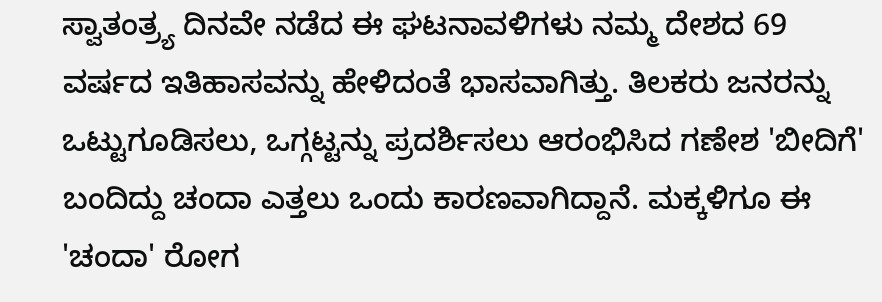ಸ್ವಾತಂತ್ರ್ಯ ದಿನವೇ ನಡೆದ ಈ ಘಟನಾವಳಿಗಳು ನಮ್ಮ ದೇಶದ 69 ವರ್ಷದ ಇತಿಹಾಸವನ್ನು ಹೇಳಿದಂತೆ ಭಾಸವಾಗಿತ್ತು. ತಿಲಕರು ಜನರನ್ನು ಒಟ್ಟುಗೂಡಿಸಲು, ಒಗ್ಗಟ್ಟನ್ನು ಪ್ರದರ್ಶಿಸಲು ಆರಂಭಿಸಿದ ಗಣೇಶ 'ಬೀದಿಗೆ' ಬಂದಿದ್ದು ಚಂದಾ ಎತ್ತಲು ಒಂದು ಕಾರಣವಾಗಿದ್ದಾನೆ. ಮಕ್ಕಳಿಗೂ ಈ 'ಚಂದಾ' ರೋಗ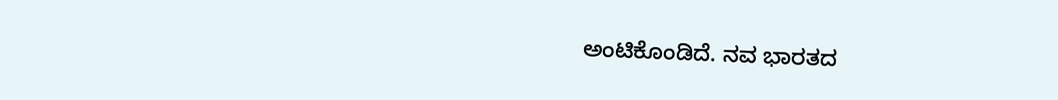ಅಂಟಿಕೊಂಡಿದೆ. ನವ ಭಾರತದ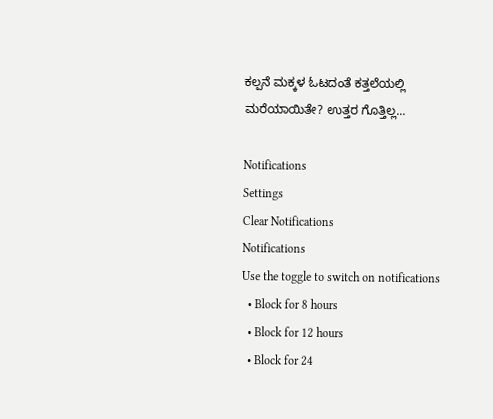ಕಲ್ಪನೆ ಮಕ್ಕಳ ಓಟದಂತೆ ಕತ್ತಲೆಯಲ್ಲಿ ಮರೆಯಾಯಿತೇ? ಉತ್ತರ ಗೊತ್ತಿಲ್ಲ...

Notifications
Settings
Clear Notifications
Notifications
Use the toggle to switch on notifications
  • Block for 8 hours
  • Block for 12 hours
  • Block for 24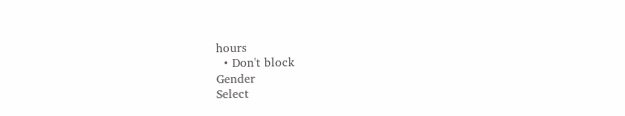hours
  • Don't block
Gender
Select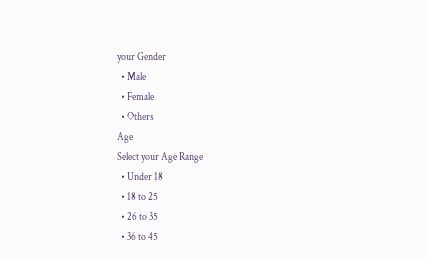your Gender
  • Male
  • Female
  • Others
Age
Select your Age Range
  • Under 18
  • 18 to 25
  • 26 to 35
  • 36 to 45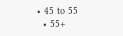• 45 to 55
  • 55+